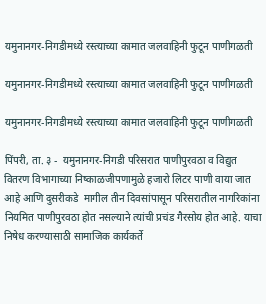यमुनानगर-निगडीमध्ये रस्त्याच्या कामात जलवाहिनी फुटून पाणीगळती

यमुनानगर-निगडीमध्ये रस्त्याच्या कामात जलवाहिनी फुटून पाणीगळती

यमुनानगर-निगडीमध्ये रस्त्याच्या कामात जलवाहिनी फुटून पाणीगळती

पिंपरी, ता. ३ -  यमुनानगर-निगडी परिसरात पाणीपुरवठा व विद्युत वितरण विभागाच्या निष्काळजीपणामुळे हजारो लिटर पाणी वाया जात आहे आणि दुसरीकडे  मागील तीन दिवसांपासून परिसरातील नागरिकांना नियमित पाणीपुरवठा होत नसल्याने त्यांची प्रचंड गैरसोय होत आहे. याचा निषेध करण्यासाठी सामाजिक कार्यकर्ते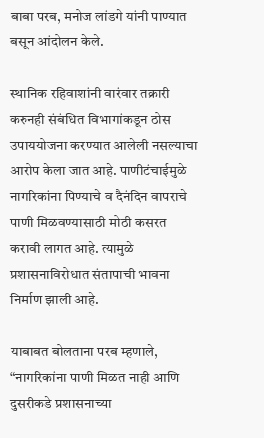बाबा परब, मनोज लांडगे यांनी पाण्यात बसून आंदोलन केले.

स्थानिक रहिवाशांनी वारंवार तक्रारी करुनही संबंधित विभागांकडून ठोस उपाययोजना करण्यात आलेली नसल्याचा आरोप केला जात आहे. पाणीटंचाईमुळे नागरिकांना पिण्याचे व दैनंदिन वापराचे पाणी मिळवण्यासाठी मोठी कसरत करावी लागत आहे. त्यामुळे प्रशासनाविरोधात संतापाची भावना निर्माण झाली आहे.

याबाबत बोलताना परब म्हणाले, “नागरिकांना पाणी मिळत नाही आणि दुसरीकडे प्रशासनाच्या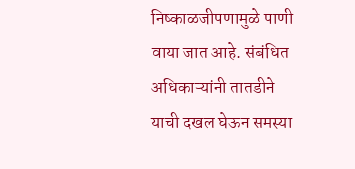निष्काळजीपणामुळे पाणी वाया जात आहे. संबंधित अधिकाऱ्यांनी तातडीने याची दखल घेऊन समस्या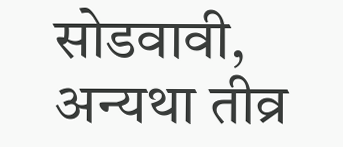सोडवावी, अन्यथा तीव्र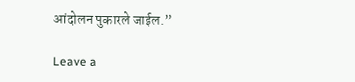आंदोलन पुकारले जाईल.”

Leave a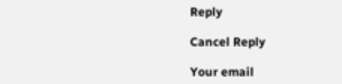Reply

Cancel Reply

Your email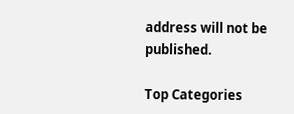address will not be published.

Top Categories